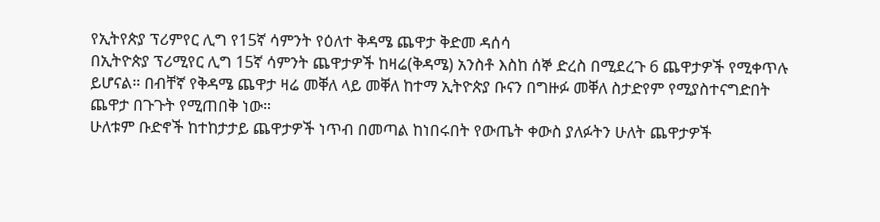የኢትየጵያ ፕሪምየር ሊግ የ15ኛ ሳምንት የዕለተ ቅዳሜ ጨዋታ ቅድመ ዳሰሳ
በኢትዮጵያ ፕሪሚየር ሊግ 15ኛ ሳምንት ጨዋታዎች ከዛሬ(ቅዳሜ) አንስቶ እስከ ሰኞ ድረስ በሚደረጉ 6 ጨዋታዎች የሚቀጥሉ ይሆናል። በብቸኛ የቅዳሜ ጨዋታ ዛሬ መቐለ ላይ መቐለ ከተማ ኢትዮጵያ ቡናን በግዙፉ መቐለ ስታድየም የሚያስተናግድበት ጨዋታ በጉጉት የሚጠበቅ ነው።
ሁለቱም ቡድኖች ከተከታታይ ጨዋታዎች ነጥብ በመጣል ከነበሩበት የውጤት ቀውስ ያለፉትን ሁለት ጨዋታዎች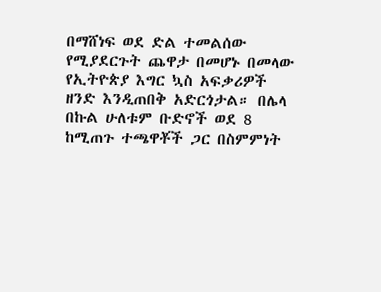በማሸነፍ ወደ ድል ተመልሰው የሚያደርጉት ጨዋታ በመሆኑ በመላው የኢትዮጵያ እግር ኳስ አፍቃሪዎች ዘንድ እንዲጠበቅ አድርጎታል። በሌላ በኩል ሁለቱም ቡድኖች ወደ 8 ከሚጠጉ ተጫዋቾች ጋር በስምምነት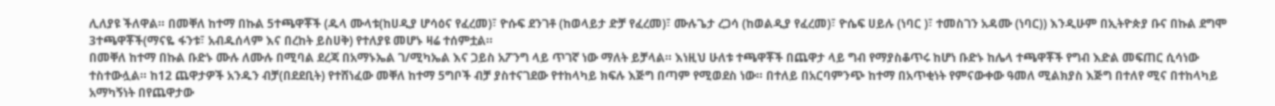ሊለያዩ ችለዋል። በመቐለ ከተማ በኩል 5ተጫዋቾች (ዱላ ሙላቱ(ከሀዲያ ሆሳዕና የፈረመ)፣ ዮሱፍ ደንገቶ (ከወላይታ ድቻ የፈረመ)፣ ሙሉጌታ ረጋሳ (ከወልዲያ የፈረመ)፣ ዮሴፍ ሀይሉ (ነባር )፣ ተመስገን አዳሙ (ነባር)) እንዲሁም በኢትዮጵያ ቡና በኩል ደግሞ 3ተጫዋቾች(ማናዬ ፋንቱ፣ አብዱሰላም እና በረከት ይስሀቅ) የተለያዩ መሆኑ ዛሬ ተሰምቷል።
በመቐለ ከተማ በኩል ቡድኑ ሙሉ ለሙሉ በሚባል ደረጃ በአማኑኤል ገ/ሚካኤል እና ጋይስ አፖንግ ላይ ጥገኛ ነው ማለት ይቻላል። እነዚህ ሁለቱ ተጫዋቾች በጨዋታ ላይ ግብ የማያስቆጥሩ ከሆነ ቡድኑ ከሌላ ተጫዋቾች የግብ እድል መፍጠር ሲሳነው ተስተውሏል። ከ12 ጨዋታዎች አንዱን ብቻ(በደደቢት) የተሸነፈው መቐለ ከተማ 5ግቦች ብቻ ያስተናገደው የተከላካይ ክፍሉ እጅግ በጣም የሚወደስ ነው። በተለይ በአርባምንጭ ከተማ በአጥቂነት የምናውቀው ዓመለ ሚልክያስ እጅግ በተለየ ሚና በተከላካይ አማካኝነት በየጨዋታው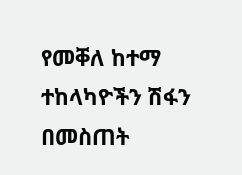የመቐለ ከተማ ተከላካዮችን ሽፋን በመስጠት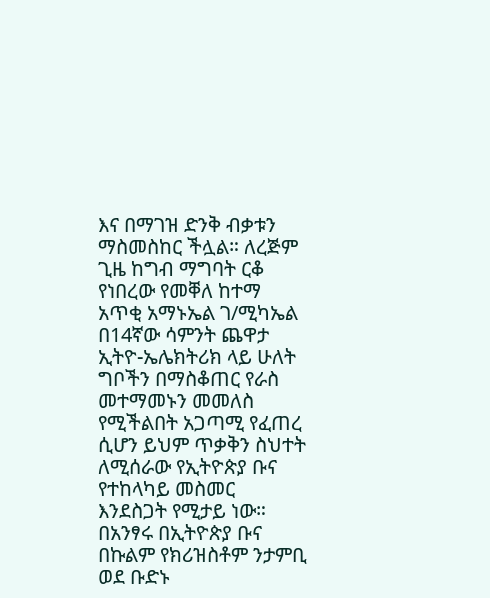እና በማገዝ ድንቅ ብቃቱን ማስመስከር ችሏል። ለረጅም ጊዜ ከግብ ማግባት ርቆ የነበረው የመቐለ ከተማ አጥቂ አማኑኤል ገ/ሚካኤል በ14ኛው ሳምንት ጨዋታ ኢትዮ-ኤሌክትሪክ ላይ ሁለት ግቦችን በማስቆጠር የራስ መተማመኑን መመለስ የሚችልበት አጋጣሚ የፈጠረ ሲሆን ይህም ጥቃቅን ስህተት ለሚሰራው የኢትዮጵያ ቡና የተከላካይ መስመር እንደስጋት የሚታይ ነው። በአንፃሩ በኢትዮጵያ ቡና በኩልም የክሪዝስቶም ንታምቢ ወደ ቡድኑ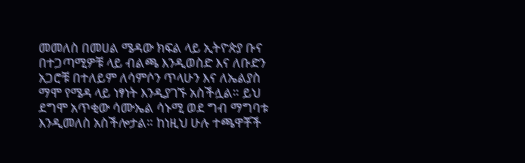መመለስ በመሀል ሜዳው ክፍል ላይ ኢትዮጵያ ቡና በተጋጣሚዎቹ ላይ ብልጫ እንዲወስድ እና ለቡድን አጋሮቹ በተለይም ለሳምሶን ጥላሁን እና ለኤልያስ ማሞ የሜዳ ላይ ነፃነት እንዲያገኙ አስችሏል። ይህ ደግሞ አጥቂው ሳሙኤል ሳኑሚ ወደ ግብ ማግባቱ እንዲመለስ አስችሎታል። ከነዚህ ሁሉ ተጫዋቾች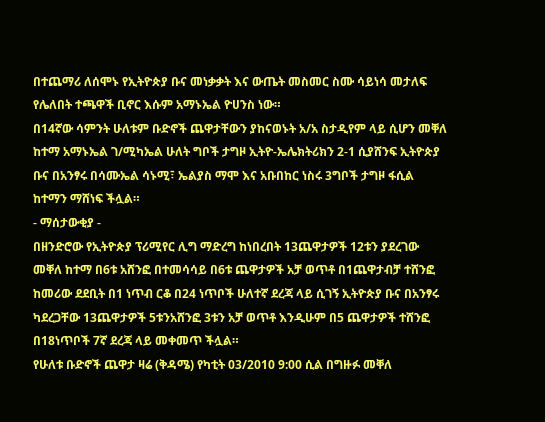በተጨማሪ ለሰሞኑ የኢትዮጵያ ቡና መነቃቃት እና ውጤት መስመር ስሙ ሳይነሳ መታለፍ የሌለበት ተጫዋች ቢኖር እሱም አማኑኤል ዮሀንስ ነው።
በ14ኛው ሳምንት ሁለቱም ቡድኖች ጨዋታቸውን ያከናወኑት አ/አ ስታዲየም ላይ ሲሆን መቐለ ከተማ አማኑኤል ገ/ሚካኤል ሁለት ግቦች ታግዞ ኢትዮ-ኤሌክትሪክን 2-1 ሲያሸንፍ ኢትዮጵያ ቡና በአንፃሩ በሳሙኤል ሳኑሚ፣ ኤልያስ ማሞ እና አቡበከር ነስሩ 3ግቦች ታግዞ ፋሲል ከተማን ማሸነፍ ችሏል።
- ማሰታውቂያ -
በዘንድሮው የኢትዮጵያ ፕሪሚየር ሊግ ማድረግ ከነበረበት 13ጨዋታዎች 12ቱን ያደረገው መቐለ ከተማ በ6ቱ አሸንፎ በተመሳሳይ በ6ቱ ጨዋታዎች አቻ ወጥቶ በ1ጨዋታብቻ ተሸንፎ ከመሪው ደደቢት በ1 ነጥብ ርቆ በ24 ነጥቦች ሁለተኛ ደረጃ ላይ ሲገኝ ኢትዮጵያ ቡና በአንፃሩ ካደረጋቸው 13ጨዋታዎች 5ቱንአሸንፎ 3ቱን አቻ ወጥቶ እንዲሁም በ5 ጨዋታዎች ተሸንፎ በ18ነጥቦች 7ኛ ደረጃ ላይ መቀመጥ ችሏል።
የሁለቱ ቡድኖች ጨዋታ ዛሬ (ቅዳሜ) የካቲት 03/2010 9:00 ሲል በግዙፉ መቐለ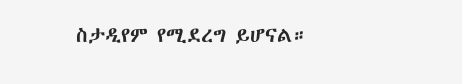ስታዲየም የሚደረግ ይሆናል።